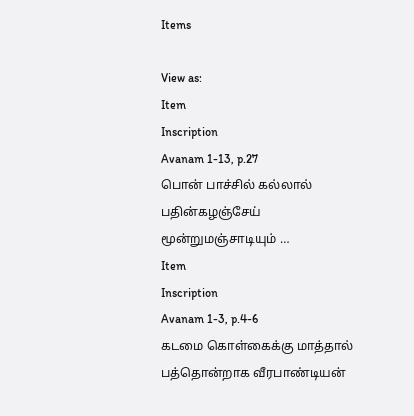Items

View as:
Item
Inscription
Avanam 1-13, p.27
பொன் பாச்சில் கல்லால் பதின்கழஞ்சேய் மூன்றுமஞ்சாடியும் …
Item
Inscription
Avanam 1-3, p.4-6
கடமை கொள்கைக்கு மாத்தால் பத்தொன்றாக வீரபாண்டியன்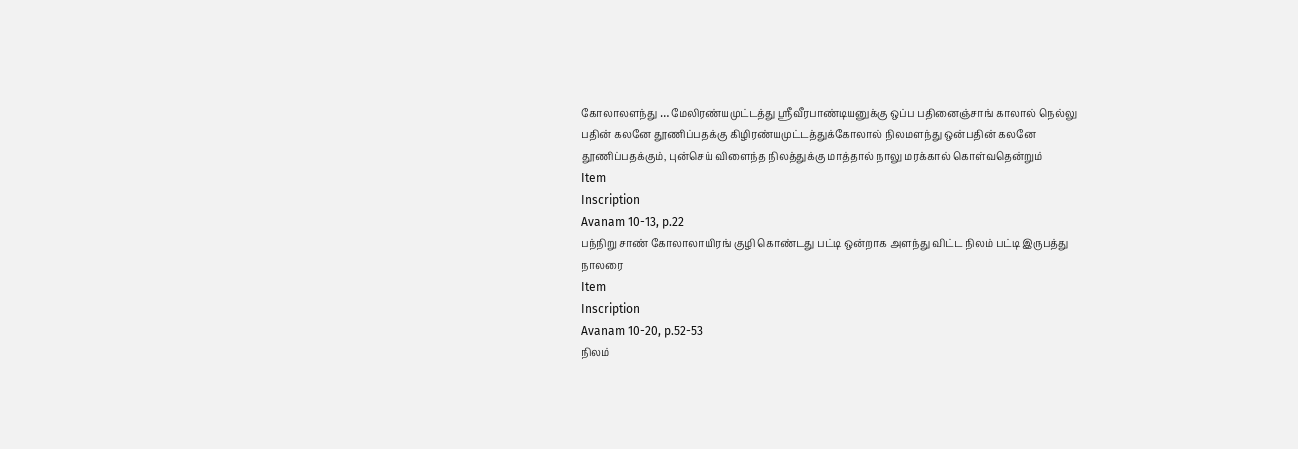கோலாலளந்து … மேலிரண்யமுட்டத்து ஸ்ரீவீரபாண்டியனுக்கு ஒப்ப பதினைஞ்சாங் காலால் நெல்லு பதின் கலனே தூணிப்பதக்கு கிழிரண்யமுட்டத்துக்கோலால் நிலமளந்து ஒன்பதின் கலனே தூணிப்பதக்கும், புன்செய் விளைந்த நிலத்துக்கு மாத்தால் நாலு மரக்கால் கொள்வதென்றும்
Item
Inscription
Avanam 10-13, p.22
பந்நிறு சாண் கோலாலாயிரங் குழி கொண்டது பட்டி ஒன்றாக அளந்து விட்ட நிலம் பட்டி இருபத்து நாலரை
Item
Inscription
Avanam 10-20, p.52-53
நிலம்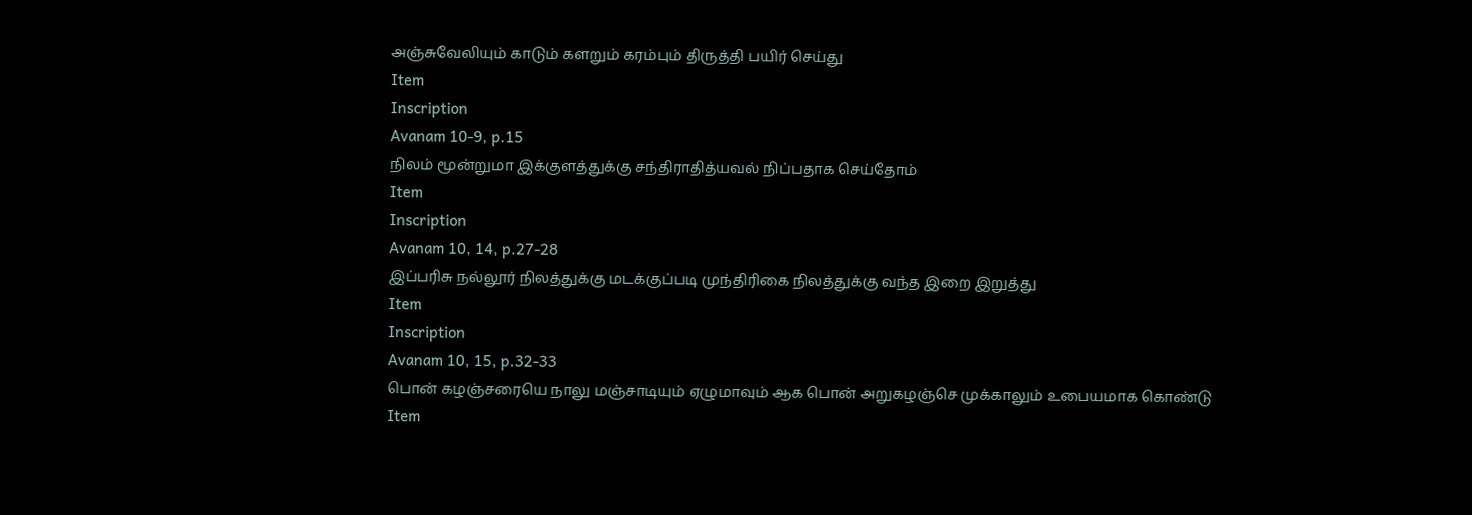அஞ்சுவேலியும் காடும் களறும் கரம்பும் திருத்தி பயிர் செய்து
Item
Inscription
Avanam 10-9, p.15
நிலம் மூன்றுமா இக்குளத்துக்கு சந்திராதித்யவல் நிப்பதாக செய்தோம்
Item
Inscription
Avanam 10, 14, p.27-28
இப்பரிசு நல்லூர் நிலத்துக்கு மடக்குப்படி முந்திரிகை நிலத்துக்கு வந்த இறை இறுத்து
Item
Inscription
Avanam 10, 15, p.32-33
பொன் கழஞ்சரையெ நாலு மஞ்சாடியும் ஏழுமாவும் ஆக பொன் அறுகழஞ்செ முக்காலும் உபையமாக கொண்டு
Item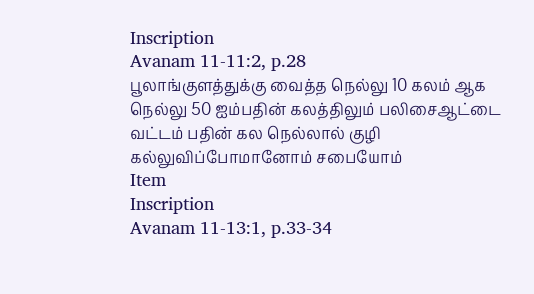Inscription
Avanam 11-11:2, p.28
பூலாங்குளத்துக்கு வைத்த நெல்லு 10 கலம் ஆக நெல்லு 50 ஐம்பதின் கலத்திலும் பலிசைஆட்டை வட்டம் பதின் கல நெல்லால் குழி கல்லுவிப்போமானோம் சபையோம்
Item
Inscription
Avanam 11-13:1, p.33-34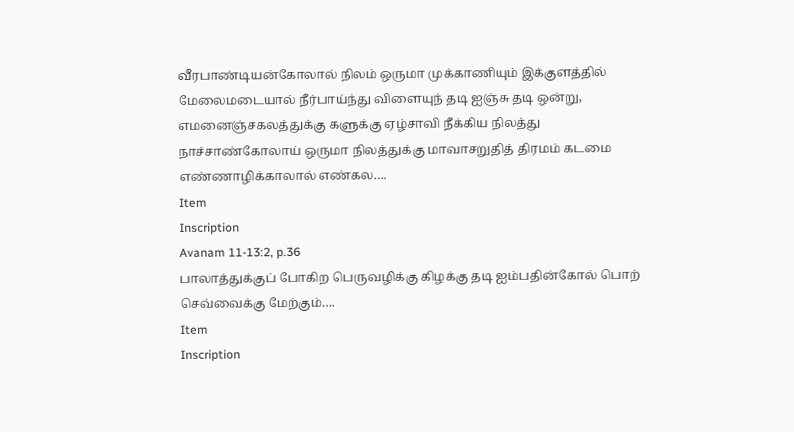வீரபாண்டியன்கோலால் நிலம் ஒருமா முக்காணியும் இக்குளத்தில் மேலைமடையால் நீர்பாய்ந்து விளையுந் தடி ஐஞ்சு தடி ஒன்று, எமனைஞ்சகலத்துக்கு களுக்கு ஏழ்சாவி நீக்கிய நிலத்து நாச்சாண்கோலாய் ஒருமா நிலத்துக்கு மாவாசறுதித் திரமம் கடமை எண்ணாழிக்காலால் எண்கல….
Item
Inscription
Avanam 11-13:2, p.36
பாலாத்துக்குப் போகிற பெருவழிக்கு கிழக்கு தடி ஐம்பதின்கோல் பொற் செவ்வைக்கு மேற்கும்….
Item
Inscription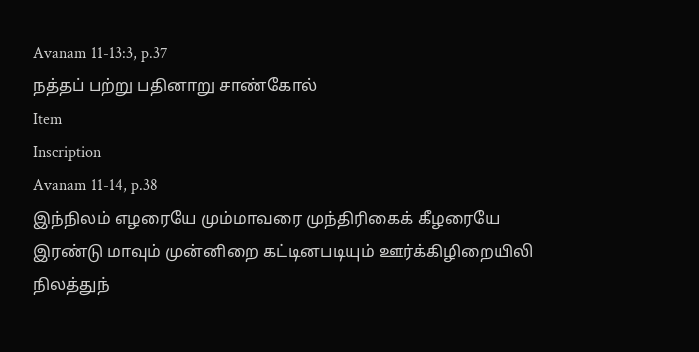Avanam 11-13:3, p.37
நத்தப் பற்று பதினாறு சாண்கோல்
Item
Inscription
Avanam 11-14, p.38
இந்நிலம் எழரையே மும்மாவரை முந்திரிகைக் கீழரையே இரண்டு மாவும் முன்னிறை கட்டினபடியும் ஊர்க்கிழிறையிலி நிலத்துந்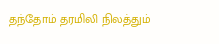தந்தோம் தரமிலி நிலத்தும்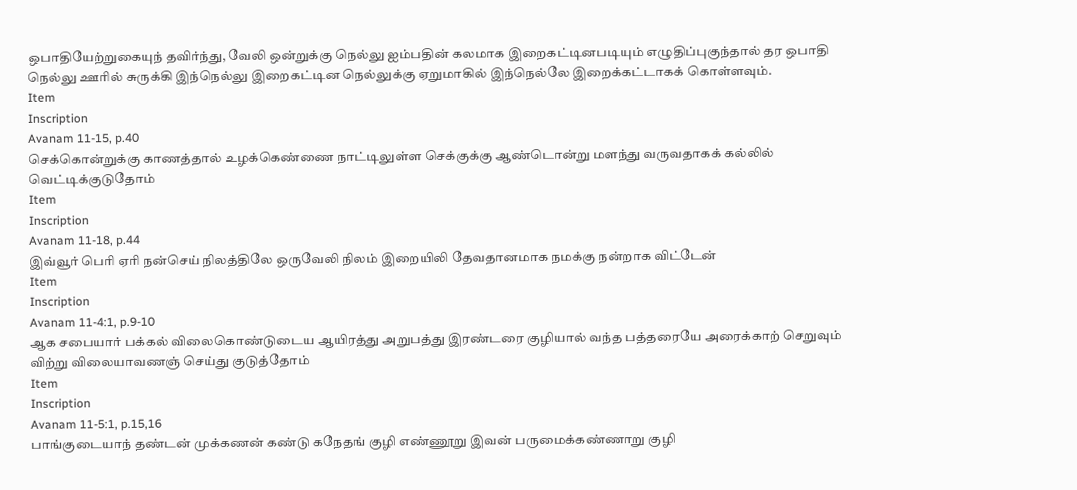ஒபாதியேற்றுகையுந் தவிர்ந்து, வேலி ஒன்றுக்கு நெல்லு ஐம்பதின் கலமாக இறைகட்டினபடியும் எழுதிப்புகுந்தால் தர ஒபாதி நெல்லு ஊரில் சுருக்கி இந்நெல்லு இறைகட்டின நெல்லுக்கு ஏறுமாகில் இந்நெல்லே இறைக்கட்டாகக் கொள்ளவும்.
Item
Inscription
Avanam 11-15, p.40
செக்கொன்றுக்கு காணத்தால் உழக்கெண்ணை நாட்டிலுள்ள செக்குக்கு ஆண்டொன்று மளந்து வருவதாகக் கல்லில் வெட்டிக்குடுதோம்
Item
Inscription
Avanam 11-18, p.44
இவ்வூர் பெரி ஏரி நன்செய் நிலத்திலே ஒருவேலி நிலம் இறையிலி தேவதானமாக நமக்கு நன்றாக விட்டேன்
Item
Inscription
Avanam 11-4:1, p.9-10
ஆக சபையார் பக்கல் விலைகொண்டுடைய ஆயிரத்து அறுபத்து இரண்டரை குழியால் வந்த பத்தரையே அரைக்காற் செறுவும் விற்று விலையாவணஞ் செய்து குடுத்தோம்
Item
Inscription
Avanam 11-5:1, p.15,16
பாங்குடையாந் தண்டன் முக்கணன் கண்டு கநேதங் குழி எண்ணூறு இவன் பருமைக்கண்ணாறு குழி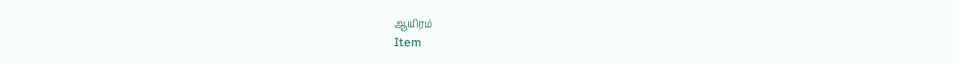ஆயிரம்
Item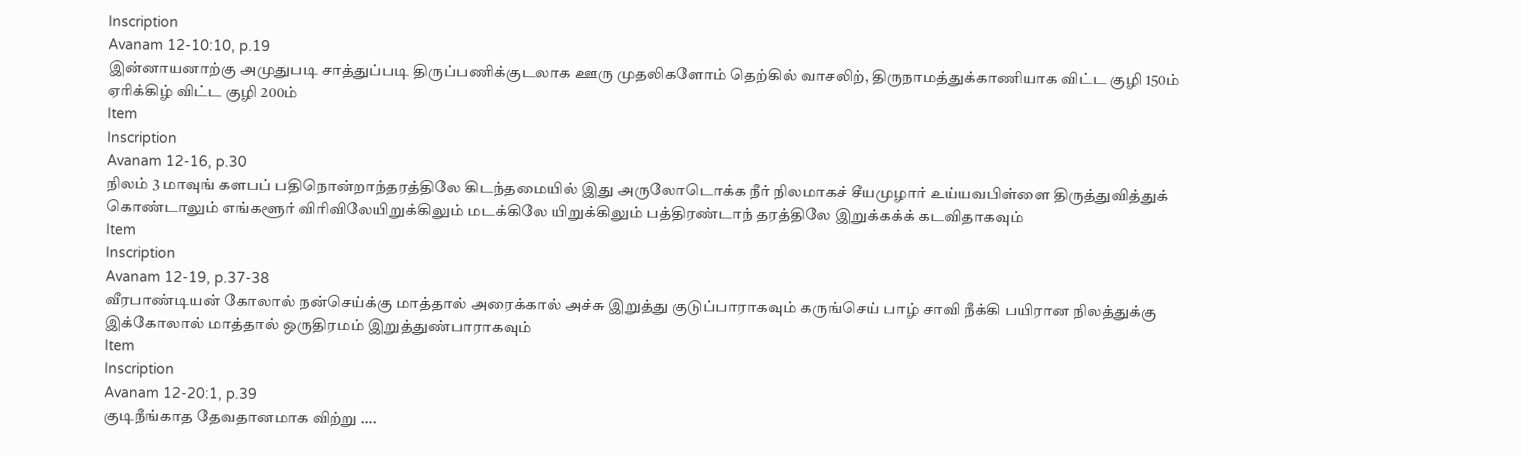Inscription
Avanam 12-10:10, p.19
இன்னாயனாற்கு அமுதுபடி சாத்துப்படி திருப்பணிக்குடலாக ஊரு முதலிகளோம் தெற்கில் வாசலிற், திருநாமத்துக்காணியாக விட்ட குழி 150ம் ஏரிக்கிழ் விட்ட குழி 200ம்
Item
Inscription
Avanam 12-16, p.30
நிலம் 3 மாவுங் களபப் பதிநொன்றாந்தரத்திலே கிடந்தமையில் இது அருலோடொக்க நீர் நிலமாகச் சீயமுழார் உய்யவபிள்ளை திருத்துவித்துக் கொண்டாலும் எங்களூர் விரிவிலேயிறுக்கிலும் மடக்கிலே யிறுக்கிலும் பத்திரண்டாந் தரத்திலே இறுக்கக்க் கடவிதாகவும்
Item
Inscription
Avanam 12-19, p.37-38
வீரபாண்டியன் கோலால் நன்செய்க்கு மாத்தால் அரைக்கால் அச்சு இறுத்து குடுப்பாராகவும் கருங்செய் பாழ் சாவி நீக்கி பயிரான நிலத்துக்கு இக்கோலால் மாத்தால் ஒருதிரமம் இறுத்துண்பாராகவும்
Item
Inscription
Avanam 12-20:1, p.39
குடிநீங்காத தேவதானமாக விற்று ….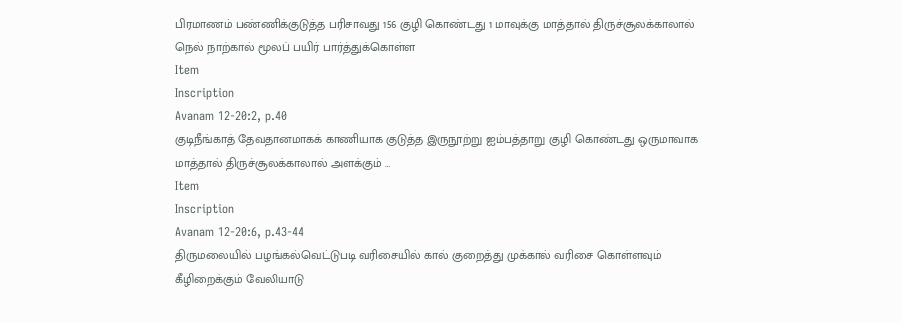பிரமாணம் பண்ணிக்குடுத்த பரிசாவது 156 குழி கொண்டது 1 மாவுக்கு மாத்தால் திருச்சூலக்காலால் நெல் நாற்கால் மூலப் பயிர் பார்த்துக்கொள்ள
Item
Inscription
Avanam 12-20:2, p.40
குடிநீங்காத் தேவதானமாகக் காணியாக குடுத்த இருநூற்று ஐம்பத்தாறு குழி கொண்டது ஒருமாவாக மாத்தால் திருச்சூலக்காலால் அளக்கும் …
Item
Inscription
Avanam 12-20:6, p.43-44
திருமலையில் பழங்கல்வெட்டுபடி வரிசையில் கால் குறைத்து முக்கால் வரிசை கொள்ளவும் கீழிறைக்கும் வேலியாடு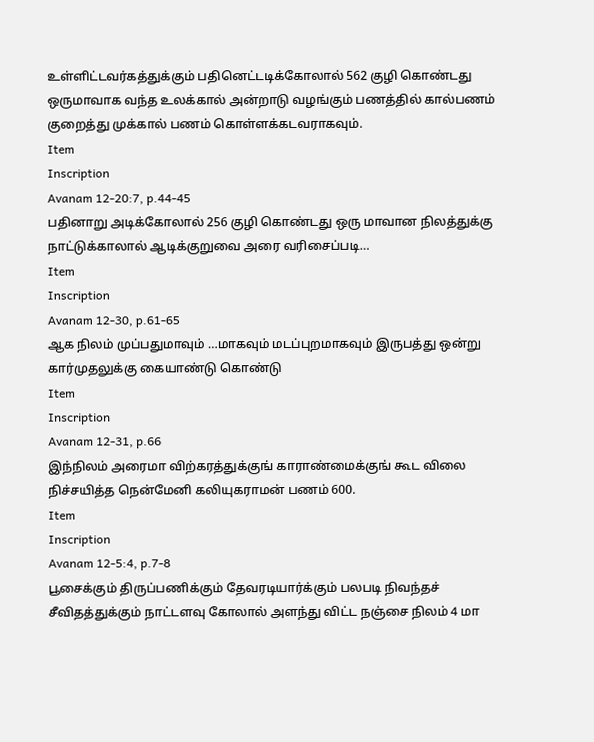உள்ளிட்டவர்கத்துக்கும் பதினெட்டடிக்கோலால் 562 குழி கொண்டது ஒருமாவாக வந்த உலக்கால் அன்றாடு வழங்கும் பணத்தில் கால்பணம் குறைத்து முக்கால் பணம் கொள்ளக்கடவராகவும்.
Item
Inscription
Avanam 12-20:7, p.44-45
பதினாறு அடிக்கோலால் 256 குழி கொண்டது ஒரு மாவான நிலத்துக்கு நாட்டுக்காலால் ஆடிக்குறுவை அரை வரிசைப்படி…
Item
Inscription
Avanam 12-30, p.61-65
ஆக நிலம் முப்பதுமாவும் …மாகவும் மடப்புறமாகவும் இருபத்து ஒன்று கார்முதலுக்கு கையாண்டு கொண்டு
Item
Inscription
Avanam 12-31, p.66
இந்நிலம் அரைமா விற்கரத்துக்குங் காராண்மைக்குங் கூட விலை நிச்சயித்த நென்மேனி கலியுகராமன் பணம் 600.
Item
Inscription
Avanam 12-5:4, p.7-8
பூசைக்கும் திருப்பணிக்கும் தேவரடியார்க்கும் பலபடி நிவந்தச் சீவிதத்துக்கும் நாட்டளவு கோலால் அளந்து விட்ட நஞ்சை நிலம் 4 மா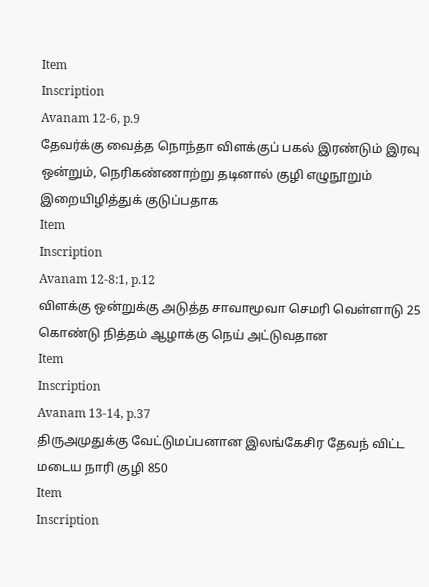Item
Inscription
Avanam 12-6, p.9
தேவர்க்கு வைத்த நொந்தா விளக்குப் பகல் இரண்டும் இரவு ஒன்றும், நெரிகண்ணாற்று தடினால் குழி எழுநூறும் இறையிழித்துக் குடுப்பதாக
Item
Inscription
Avanam 12-8:1, p.12
விளக்கு ஒன்றுக்கு அடுத்த சாவாமூவா செமரி வெள்ளாடு 25 கொண்டு நித்தம் ஆழாக்கு நெய் அட்டுவதான
Item
Inscription
Avanam 13-14, p.37
திருஅமுதுக்கு வேட்டுமப்பனான இலங்கேசிர தேவந் விட்ட மடைய நாரி குழி 850
Item
Inscription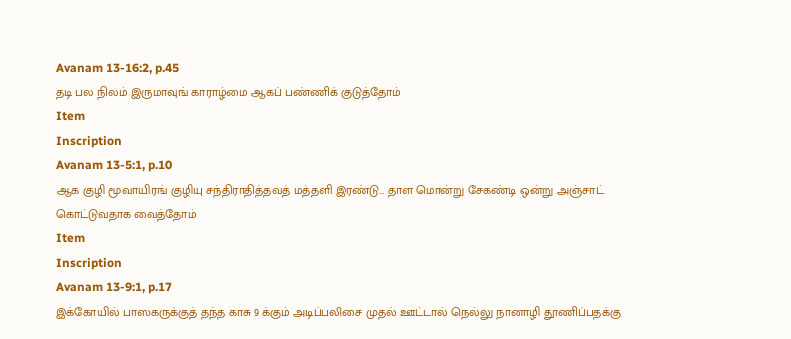Avanam 13-16:2, p.45
தடி பல நிலம் இருமாவுங் காராழ்மை ஆகப் பண்ணிக் குடுத்தோம்
Item
Inscription
Avanam 13-5:1, p.10
ஆக குழி மூவாயிரங் குழியு சந்திராதித்தவத் மத்தளி இரண்டு… தாள மொன்று சேகண்டி ஒன்று அஞ்சாட் கொட்டுவதாக வைத்தோம்
Item
Inscription
Avanam 13-9:1, p.17
இக்கோயில் பாஸகருக்குத் தந்த காசு 9 க்கும் அடிப்பலிசை முதல் ஊட்டால் நெல்லு நானாழி தூணிப்பதக்கு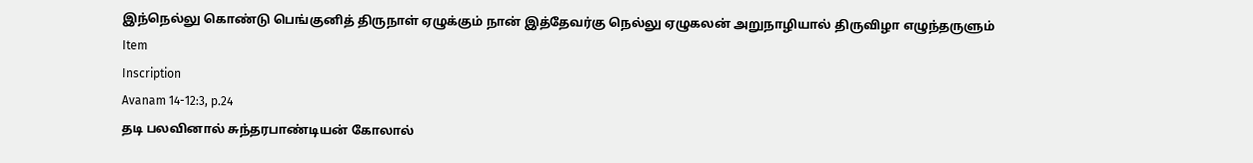இந்நெல்லு கொண்டு பெங்குனித் திருநாள் ஏழுக்கும் நான் இத்தேவர்கு நெல்லு ஏழுகலன் அறுநாழியால் திருவிழா எழுந்தருளும்
Item
Inscription
Avanam 14-12:3, p.24
தடி பலவினால் சுந்தரபாண்டியன் கோலால்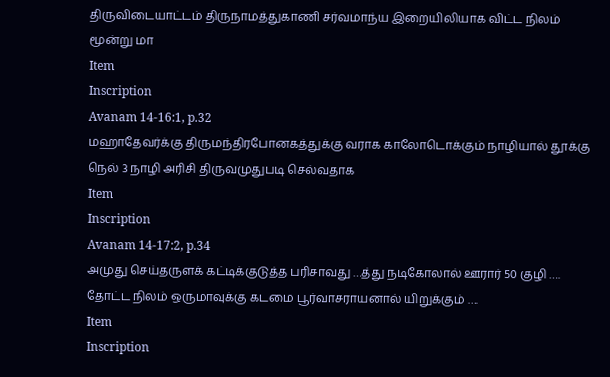திருவிடையாட்டம் திருநாமத்துகாணி சர்வமாந்ய இறையிலியாக விட்ட நிலம் மூன்று மா
Item
Inscription
Avanam 14-16:1, p.32
மஹாதேவர்க்கு திருமந்திரபோனகத்துக்கு வராக காலோடொக்கும் நாழியால் தூக்கு நெல் 3 நாழி அரிசி திருவமுதுபடி செல்வதாக
Item
Inscription
Avanam 14-17:2, p.34
அமுது செய்தருளக் கட்டிக்குடுத்த பரிசாவது …த்து நடிகோலால் ஊரார் 50 குழி …. தோட்ட நிலம் ஒருமாவுக்கு கடமை பூர்வாசராயனால் யிறுக்கும் ….
Item
Inscription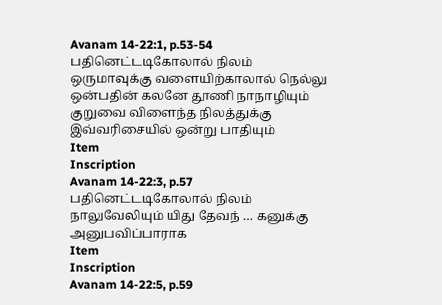Avanam 14-22:1, p.53-54
பதினெட்டடிகோலால் நிலம் ஒருமாவுக்கு வளையிற்காலால் நெல்லு ஒன்பதின் கலனே தூணி நாநாழியும் குறுவை விளைந்த நிலத்துக்கு இவ்வரிசையில் ஒன்று பாதியும்
Item
Inscription
Avanam 14-22:3, p.57
பதினெட்டடிகோலால் நிலம் நாலுவேலியும் யிது தேவந் … கனுக்கு அனுபவிப்பாராக
Item
Inscription
Avanam 14-22:5, p.59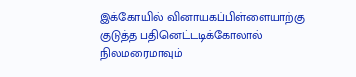இக்கோயில் வினாயகப்பிள்ளையாற்கு குடுத்த பதினெட்டடிக்கோலால் நிலமரைமாவும்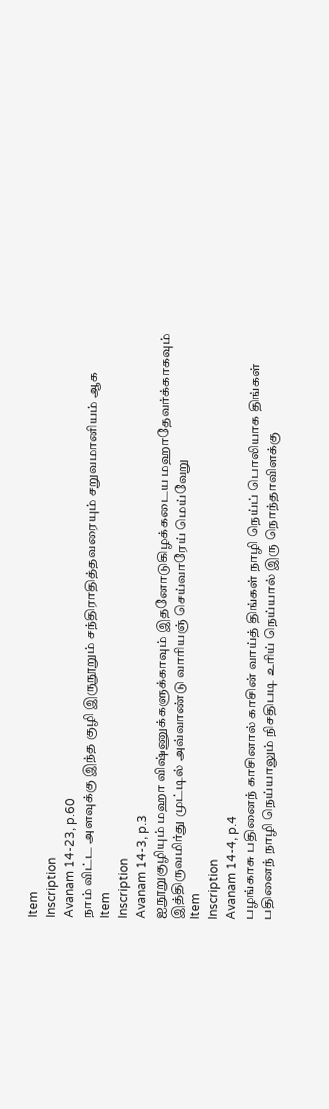Item
Inscription
Avanam 14-23, p.60
நாம் விட்ட அளவுக்கு இந்த குழி இருநூறும் சந்திராதித்தவரையும் சறுவமானியம் ஆக
Item
Inscription
Avanam 14-3, p.3
ஐநூறுகுழியும் மஹா விஷ்ணுக்களுக்காவும் இதனோடுகிழக்கடைய மஹாதேவர்க்காகவும் இத்திருவமிர்து முட்டில் அவ்வாண்டு வாரியஞ் செய்வாரேய் மெய்வேறு
Item
Inscription
Avanam 14-4, p.4
பழங்காசு பதினைந் காசினால் காசின் வாய்த் திங்கள் நாழி நெய்ப் பொலியாக திங்கள் பதினைந் நாழி நெய்யாலும் நிசதிபடி உரிய் நெய்யால் இரு நொந்தாவிளக்கு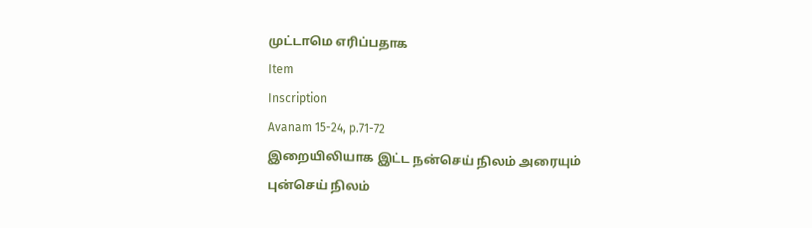முட்டாமெ எரிப்பதாக
Item
Inscription
Avanam 15-24, p.71-72
இறையிலியாக இட்ட நன்செய் நிலம் அரையும் புன்செய் நிலம்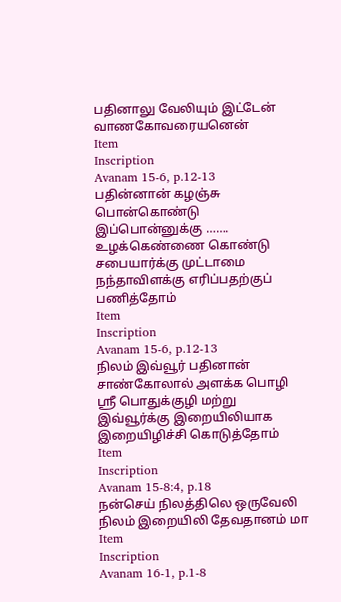பதினாலு வேலியும் இட்டேன் வாணகோவரையனென்
Item
Inscription
Avanam 15-6, p.12-13
பதின்னான் கழஞ்சு பொன்கொண்டு இப்பொன்னுக்கு ……. உழக்கெண்ணை கொண்டு சபையார்க்கு முட்டாமை நந்தாவிளக்கு எரிப்பதற்குப் பணித்தோம்
Item
Inscription
Avanam 15-6, p.12-13
நிலம் இவ்வூர் பதினான் சாண்கோலால் அளக்க பொழி ஸ்ரீ பொதுக்குழி மற்று இவ்வூர்க்கு இறையிலியாக இறையிழிச்சி கொடுத்தோம்
Item
Inscription
Avanam 15-8:4, p.18
நன்செய் நிலத்திலெ ஒருவேலி நிலம் இறையிலி தேவதானம் மா
Item
Inscription
Avanam 16-1, p.1-8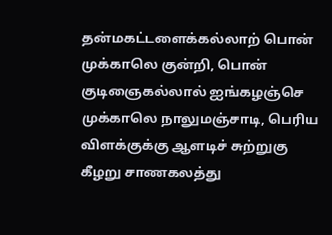தன்மகட்டளைக்கல்லாற் பொன் முக்காலெ குன்றி, பொன் குடிஞைகல்லால் ஐங்கழஞ்செ முக்காலெ நாலுமஞ்சாடி, பெரிய விளக்குக்கு ஆளடிச் சுற்றுகு கீழறு சாணகலத்து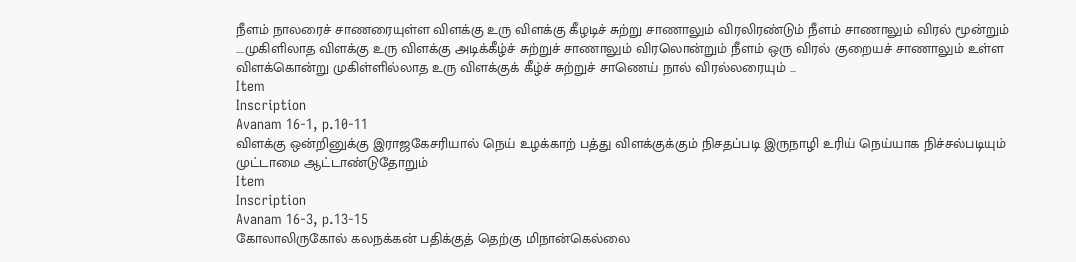நீளம் நாலரைச் சாணரையுள்ள விளக்கு உரு விளக்கு கீழடிச் சுற்று சாணாலும் விரலிரண்டும் நீளம் சாணாலும் விரல் மூன்றும் ....முகிளிலாத விளக்கு உரு விளக்கு அடிக்கீழ்ச் சுற்றுச் சாணாலும் விரலொன்றும் நீளம் ஒரு விரல் குறையச் சாணாலும் உள்ள விளக்கொன்று முகிள்ளில்லாத உரு விளக்குக் கீழ்ச் சுற்றுச் சாணெய் நால் விரல்லரையும் ...
Item
Inscription
Avanam 16-1, p.10-11
விளக்கு ஒன்றினுக்கு இராஜகேசரியால் நெய் உழக்காற் பத்து விளக்குக்கும் நிசதப்படி இருநாழி உரிய் நெய்யாக நிச்சல்படியும் முட்டாமை ஆட்டாண்டுதோறும்
Item
Inscription
Avanam 16-3, p.13-15
கோலாலிருகோல் கலநக்கன் பதிக்குத் தெற்கு மிநான்கெல்லை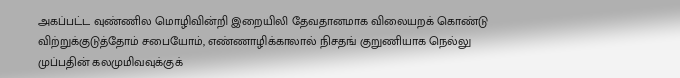அகப்பட்ட வுண்ணில மொழிவின்றி இறையிலி தேவதானமாக விலையறக் கொண்டு விற்றுக்குடுத்தோம் சபையோம், எண்ணாழிக்காலால் நிசதங் குறுணியாக நெல்லு முப்பதின் கலமுமிவவுக்குக்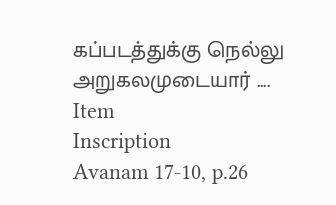கப்படத்துக்கு நெல்லு அறுகலமுடையார் ....
Item
Inscription
Avanam 17-10, p.26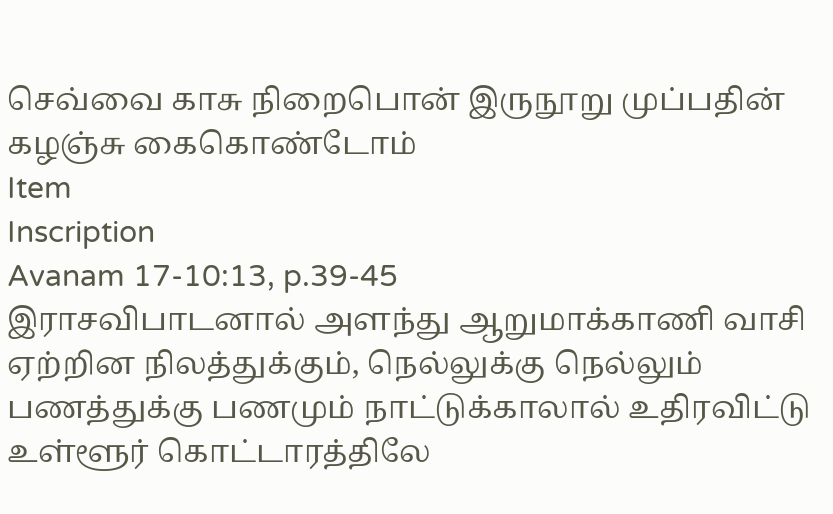செவ்வை காசு நிறைபொன் இருநூறு முப்பதின் கழஞ்சு கைகொண்டோம்
Item
Inscription
Avanam 17-10:13, p.39-45
இராசவிபாடனால் அளந்து ஆறுமாக்காணி வாசி ஏற்றின நிலத்துக்கும், நெல்லுக்கு நெல்லும் பணத்துக்கு பணமும் நாட்டுக்காலால் உதிரவிட்டு உள்ளூர் கொட்டாரத்திலே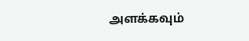அளக்கவும்